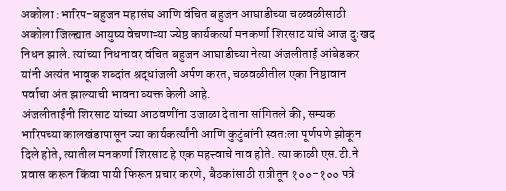अकोला :भारिप-बहुजन महासंघ आणि वंचित बहुजन आघाडीच्या चळवळीसाठी अकोला जिल्ह्यात आयुष्य वेचणाऱ्या ज्येष्ठ कार्यकर्त्या मनकर्णा शिरसाट यांचे आज दुःखद निधन झाले. त्यांच्या निधनावर वंचित बहुजन आघाडीच्या नेत्या अंजलीताई आंबेडकर यांनी अत्यंत भावूक शब्दांत श्रद्धांजली अर्पण करत, चळवळीतील एका निष्ठावान पर्वाचा अंत झाल्याची भावना व्यक्त केली आहे.
अंजलीताईंनी शिरसाट यांच्या आठवणींना उजाळा देताना सांगितले की, सम्यक भारिपच्या कालखंडापासून ज्या कार्यकर्त्यांनी आणि कुटुंबांनी स्वतःला पूर्णपणे झोकून दिले होते, त्यातील मनकर्णा शिरसाट हे एक महत्त्वाचे नाव होते. त्या काळी एस.टी.ने प्रवास करून किंवा पायी फिरून प्रचार करणे, बैठकांसाठी रात्रीतून १००-१०० पत्रे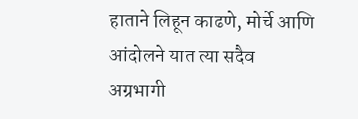हाताने लिहून काढणे, मोर्चे आणि आंदोलने यात त्या सदैव अग्रभागी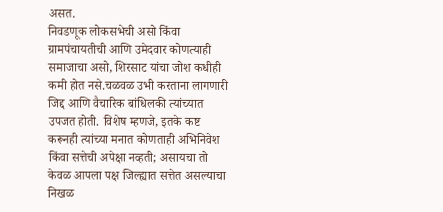असत.
निवडणूक लोकसभेची असो किंवा ग्रामपंचायतीची आणि उमेदवार कोणत्याही समाजाचा असो, शिरसाट यांचा जोश कधीही कमी होत नसे.चळवळ उभी करताना लागणारी जिद्द आणि वैचारिक बांधिलकी त्यांच्यात उपजत होती. विशेष म्हणजे, इतके कष्ट करूनही त्यांच्या मनात कोणताही अभिनिवेश किंवा सत्तेची अपेक्षा नव्हती; असायचा तो केवळ आपला पक्ष जिल्ह्यात सत्तेत असल्याचा निखळ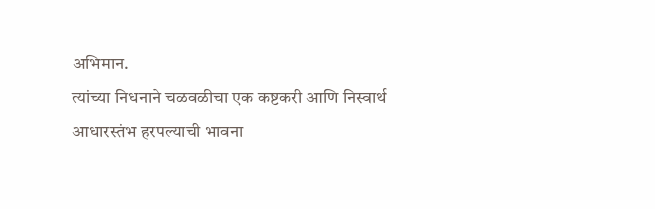अभिमान.
त्यांच्या निधनाने चळवळीचा एक कष्टकरी आणि निस्वार्थ आधारस्तंभ हरपल्याची भावना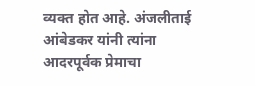व्यक्त होत आहे. अंजलीताई आंबेडकर यांनी त्यांना आदरपूर्वक प्रेमाचा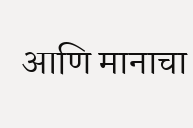आणि मानाचा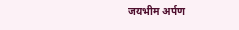जयभीम अर्पण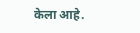केला आहे.